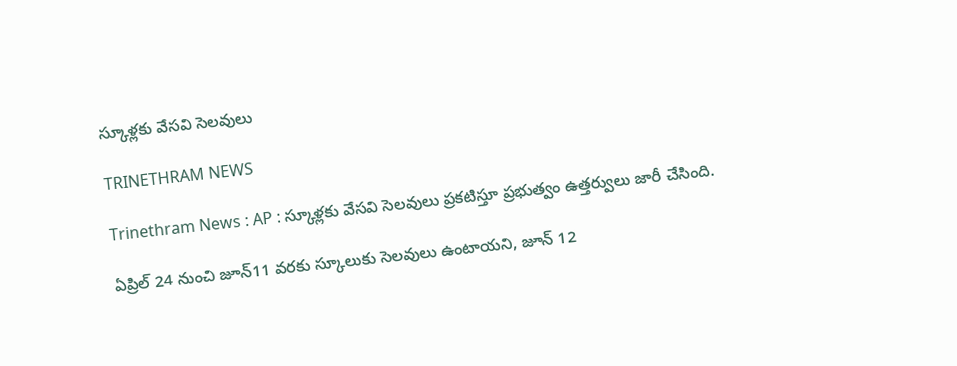స్కూళ్లకు వేసవి సెలవులు

TRINETHRAM NEWS

Trinethram News : AP : స్కూళ్లకు వేసవి సెలవులు ప్రకటిస్తూ ప్రభుత్వం ఉత్తర్వులు జారీ చేసింది.

ఏప్రిల్ 24 నుంచి జూన్11 వరకు స్కూలుకు సెలవులు ఉంటాయని, జూన్ 12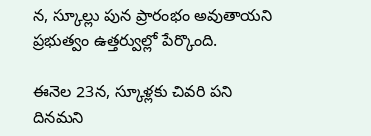న, స్కూల్లు పున ప్రారంభం అవుతాయని ప్రభుత్వం ఉత్తర్వుల్లో పేర్కొంది.

ఈనెల 23న, స్కూళ్లకు చివరి పని దినమని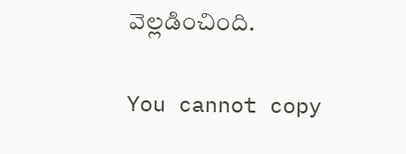వెల్లడించింది.

You cannot copy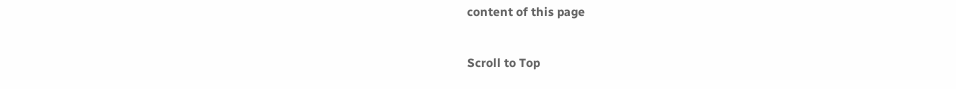content of this page

Scroll to Top